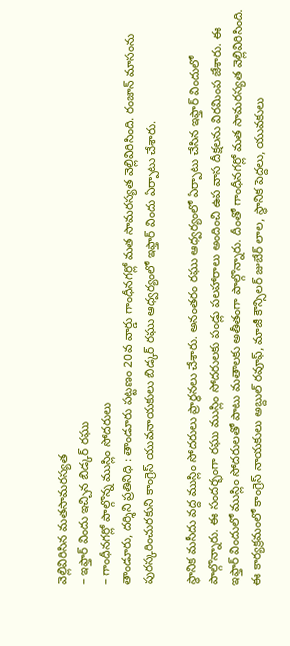వెల్లివిరిసిన మతసామరస్యత
– ఇఫ్తార్ విందు ఇచ్చిన బిడ్కర్ రఘు
– గాంధీనగర్లో పాల్గొన్న ముస్లిం సోదరులు
తాండూరు, దర్శిని ప్రతినిధి : తాండూరు పట్టణం 20వ వార్డు గాంధీనగర్లో మత సామరస్యత వెల్లివిరిసింది. రంజాన్ మాసంను పురస్కరించురకుని కాంగ్రెస్ యువనాయకులు బిడ్కర్ రఘు ఆధ్వర్యంలో ఇఫ్తార్ విందు ఏర్పాటు చేశారు.

స్థానిక మసీదు వద్ద ముస్లిం సోదరులు ప్రార్థనలు చేశారు. అనంతరం రఘు ఆధ్వర్యంలో ఏర్పాటు చేసిన ఇఫ్తార్ విందులో పాల్గొన్నారు. ఈ సందర్భంగా రఘు ముస్లిం సోదరులకు పండ్లు పలహారాలు అందించి ఉప వాస దీక్షలను విరమింప జేశారు. ఈ ఇఫ్తార్ విందులో ముస్లిం సోదరులతో పాటు మతాలకు అతీతంగా పాల్గొన్నారు. దీంతో గాంధీనగర్లో మత సామరస్యత వెల్లివిరిసింది. ఈ కార్యక్రమంలో కాంగ్రెస్ నాయకులు అబ్దుల్ రవూఫ్, మాజీ కౌన్సిలర్ జుబేర్ లాల, స్థానిక పెద్దలు, యువకులు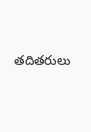తదితరులు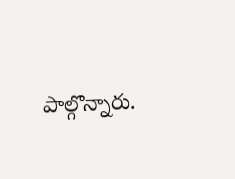పాల్గొన్నారు.